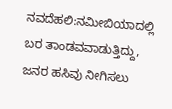ನವದೆಹಲಿ:ನಮೀಬಿಯಾದಲ್ಲಿ ಬರ ತಾಂಡವವಾಡುತ್ತಿದ್ದು, ಜನರ ಹಸಿವು ನೀಗಿಸಲು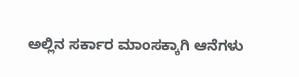ಅಲ್ಲಿನ ಸರ್ಕಾರ ಮಾಂಸಕ್ಕಾಗಿ ಆನೆಗಳು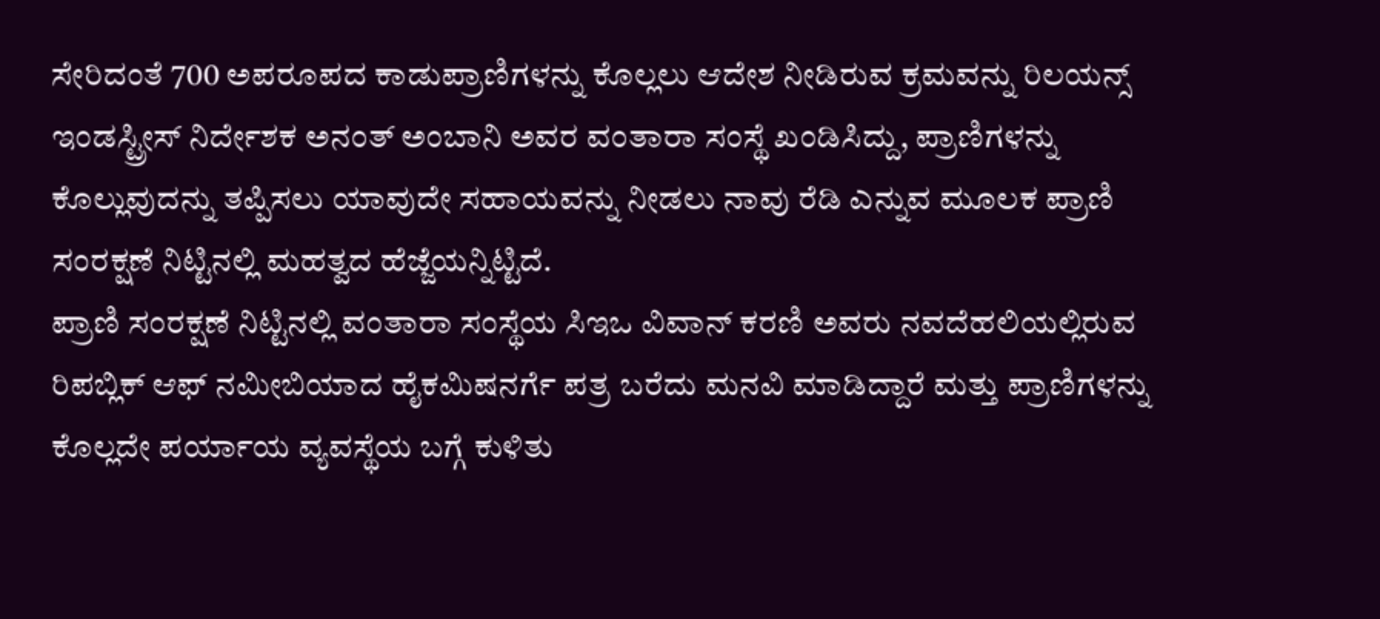ಸೇರಿದಂತೆ 700 ಅಪರೂಪದ ಕಾಡುಪ್ರಾಣಿಗಳನ್ನು ಕೊಲ್ಲಲು ಆದೇಶ ನೀಡಿರುವ ಕ್ರಮವನ್ನು ರಿಲಯನ್ಸ್ ಇಂಡಸ್ಟ್ರೀಸ್ ನಿರ್ದೇಶಕ ಅನಂತ್ ಅಂಬಾನಿ ಅವರ ವಂತಾರಾ ಸಂಸ್ಥೆ ಖಂಡಿಸಿದ್ದು, ಪ್ರಾಣಿಗಳನ್ನು ಕೊಲ್ಲುವುದನ್ನು ತಪ್ಪಿಸಲು ಯಾವುದೇ ಸಹಾಯವನ್ನು ನೀಡಲು ನಾವು ರೆಡಿ ಎನ್ನುವ ಮೂಲಕ ಪ್ರಾಣಿ ಸಂರಕ್ಷಣೆ ನಿಟ್ಟಿನಲ್ಲಿ ಮಹತ್ವದ ಹೆಜ್ಜೆಯನ್ನಿಟ್ಟಿದೆ.
ಪ್ರಾಣಿ ಸಂರಕ್ಷಣೆ ನಿಟ್ಟಿನಲ್ಲಿ ವಂತಾರಾ ಸಂಸ್ಥೆಯ ಸಿಇಒ ವಿವಾನ್ ಕರಣಿ ಅವರು ನವದೆಹಲಿಯಲ್ಲಿರುವ ರಿಪಬ್ಲಿಕ್ ಆಫ್ ನಮೀಬಿಯಾದ ಹೈಕಮಿಷನರ್ಗೆ ಪತ್ರ ಬರೆದು ಮನವಿ ಮಾಡಿದ್ದಾರೆ ಮತ್ತು ಪ್ರಾಣಿಗಳನ್ನು ಕೊಲ್ಲದೇ ಪರ್ಯಾಯ ವ್ಯವಸ್ಥೆಯ ಬಗ್ಗೆ ಕುಳಿತು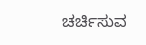ಚರ್ಚಿಸುವ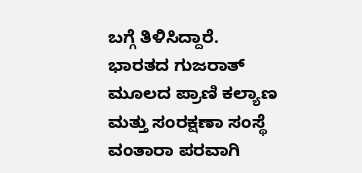ಬಗ್ಗೆ ತಿಳಿಸಿದ್ದಾರೆ.
ಭಾರತದ ಗುಜರಾತ್ ಮೂಲದ ಪ್ರಾಣಿ ಕಲ್ಯಾಣ ಮತ್ತು ಸಂರಕ್ಷಣಾ ಸಂಸ್ಥೆ ವಂತಾರಾ ಪರವಾಗಿ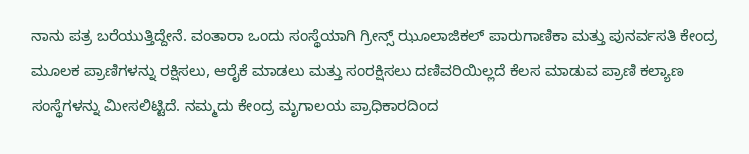ನಾನು ಪತ್ರ ಬರೆಯುತ್ತಿದ್ದೇನೆ. ವಂತಾರಾ ಒಂದು ಸಂಸ್ಥೆಯಾಗಿ ಗ್ರೀನ್ಸ್ ಝೂಲಾಜಿಕಲ್ ಪಾರುಗಾಣಿಕಾ ಮತ್ತು ಪುನರ್ವಸತಿ ಕೇಂದ್ರ ಮೂಲಕ ಪ್ರಾಣಿಗಳನ್ನು ರಕ್ಷಿಸಲು, ಆರೈಕೆ ಮಾಡಲು ಮತ್ತು ಸಂರಕ್ಷಿಸಲು ದಣಿವರಿಯಿಲ್ಲದೆ ಕೆಲಸ ಮಾಡುವ ಪ್ರಾಣಿ ಕಲ್ಯಾಣ ಸಂಸ್ಥೆಗಳನ್ನು ಮೀಸಲಿಟ್ಟಿದೆ. ನಮ್ಮದು ಕೇಂದ್ರ ಮೃಗಾಲಯ ಪ್ರಾಧಿಕಾರದಿಂದ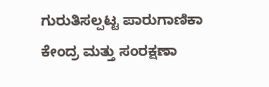ಗುರುತಿಸಲ್ಪಟ್ಟ ಪಾರುಗಾಣಿಕಾ ಕೇಂದ್ರ ಮತ್ತು ಸಂರಕ್ಷಣಾ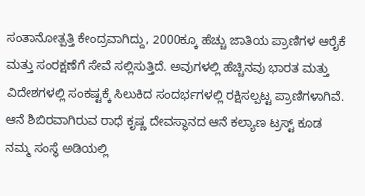ಸಂತಾನೋತ್ಪತ್ತಿ ಕೇಂದ್ರವಾಗಿದ್ದು, 2000ಕ್ಕೂ ಹೆಚ್ಚು ಜಾತಿಯ ಪ್ರಾಣಿಗಳ ಆರೈಕೆ ಮತ್ತು ಸಂರಕ್ಷಣೆಗೆ ಸೇವೆ ಸಲ್ಲಿಸುತ್ತಿದೆ. ಅವುಗಳಲ್ಲಿ ಹೆಚ್ಚಿನವು ಭಾರತ ಮತ್ತು ವಿದೇಶಗಳಲ್ಲಿ ಸಂಕಷ್ಟಕ್ಕೆ ಸಿಲುಕಿದ ಸಂದರ್ಭಗಳಲ್ಲಿ ರಕ್ಷಿಸಲ್ಪಟ್ಟ ಪ್ರಾಣಿಗಳಾಗಿವೆ. ಆನೆ ಶಿಬಿರವಾಗಿರುವ ರಾಧೆ ಕೃಷ್ಣ ದೇವಸ್ಥಾನದ ಆನೆ ಕಲ್ಯಾಣ ಟ್ರಸ್ಟ್ ಕೂಡ ನಮ್ಮ ಸಂಸ್ಥೆ ಅಡಿಯಲ್ಲಿ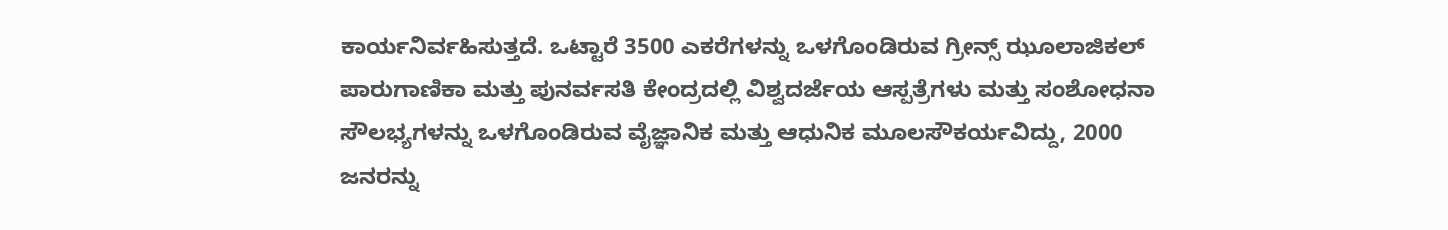ಕಾರ್ಯನಿರ್ವಹಿಸುತ್ತದೆ. ಒಟ್ಟಾರೆ 3500 ಎಕರೆಗಳನ್ನು ಒಳಗೊಂಡಿರುವ ಗ್ರೀನ್ಸ್ ಝೂಲಾಜಿಕಲ್ ಪಾರುಗಾಣಿಕಾ ಮತ್ತು ಪುನರ್ವಸತಿ ಕೇಂದ್ರದಲ್ಲಿ ವಿಶ್ವದರ್ಜೆಯ ಆಸ್ಪತ್ರೆಗಳು ಮತ್ತು ಸಂಶೋಧನಾ ಸೌಲಭ್ಯಗಳನ್ನು ಒಳಗೊಂಡಿರುವ ವೈಜ್ಞಾನಿಕ ಮತ್ತು ಆಧುನಿಕ ಮೂಲಸೌಕರ್ಯವಿದ್ದು, 2000 ಜನರನ್ನು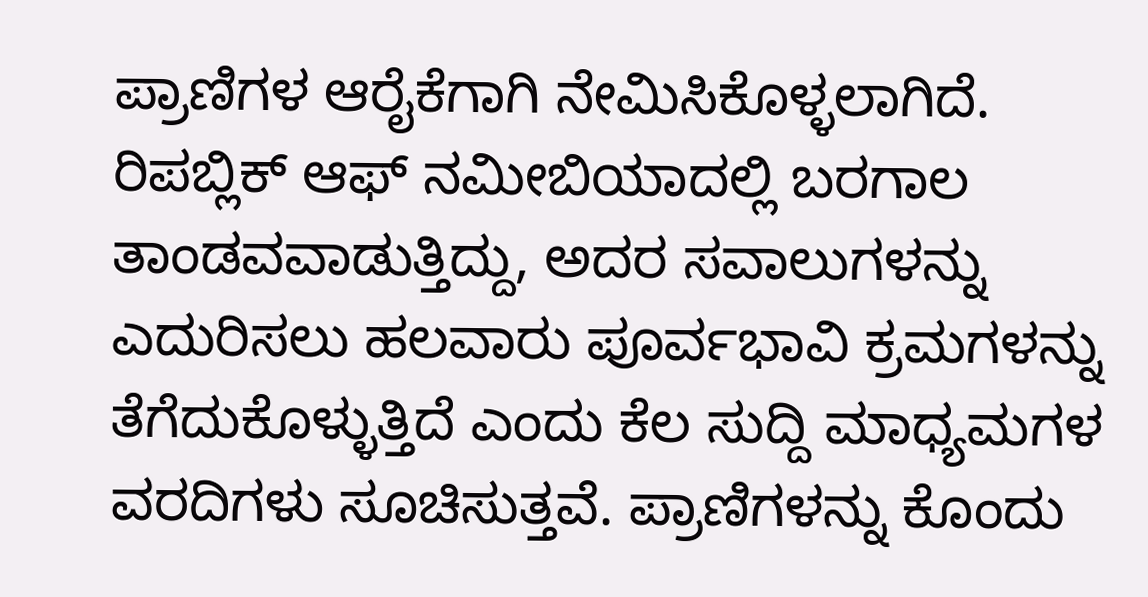ಪ್ರಾಣಿಗಳ ಆರೈಕೆಗಾಗಿ ನೇಮಿಸಿಕೊಳ್ಳಲಾಗಿದೆ.
ರಿಪಬ್ಲಿಕ್ ಆಫ್ ನಮೀಬಿಯಾದಲ್ಲಿ ಬರಗಾಲ ತಾಂಡವವಾಡುತ್ತಿದ್ದು, ಅದರ ಸವಾಲುಗಳನ್ನು ಎದುರಿಸಲು ಹಲವಾರು ಪೂರ್ವಭಾವಿ ಕ್ರಮಗಳನ್ನು ತೆಗೆದುಕೊಳ್ಳುತ್ತಿದೆ ಎಂದು ಕೆಲ ಸುದ್ದಿ ಮಾಧ್ಯಮಗಳ ವರದಿಗಳು ಸೂಚಿಸುತ್ತವೆ. ಪ್ರಾಣಿಗಳನ್ನು ಕೊಂದು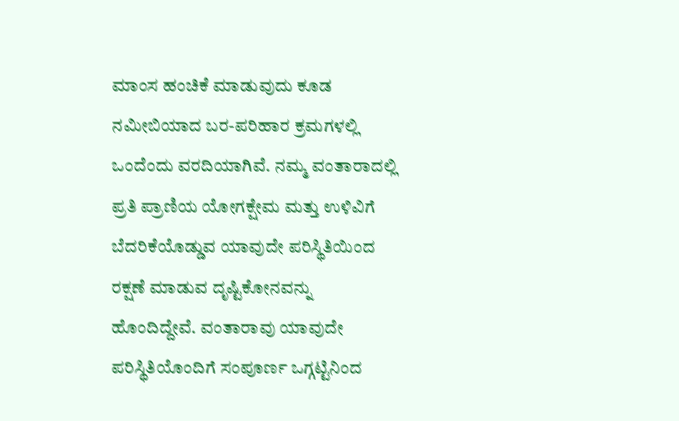ಮಾಂಸ ಹಂಚಿಕೆ ಮಾಡುವುದು ಕೂಡ ನಮೀಬಿಯಾದ ಬರ-ಪರಿಹಾರ ಕ್ರಮಗಳಲ್ಲಿ ಒಂದೆಂದು ವರದಿಯಾಗಿವೆ. ನಮ್ಮ ವಂತಾರಾದಲ್ಲಿ ಪ್ರತಿ ಪ್ರಾಣಿಯ ಯೋಗಕ್ಷೇಮ ಮತ್ತು ಉಳಿವಿಗೆ ಬೆದರಿಕೆಯೊಡ್ಡುವ ಯಾವುದೇ ಪರಿಸ್ಥಿತಿಯಿಂದ ರಕ್ಷಣೆ ಮಾಡುವ ದೃಷ್ಟಿಕೋನವನ್ನು ಹೊಂದಿದ್ದೇವೆ. ವಂತಾರಾವು ಯಾವುದೇ ಪರಿಸ್ಥಿತಿಯೊಂದಿಗೆ ಸಂಪೂರ್ಣ ಒಗ್ಗಟ್ಟಿನಿಂದ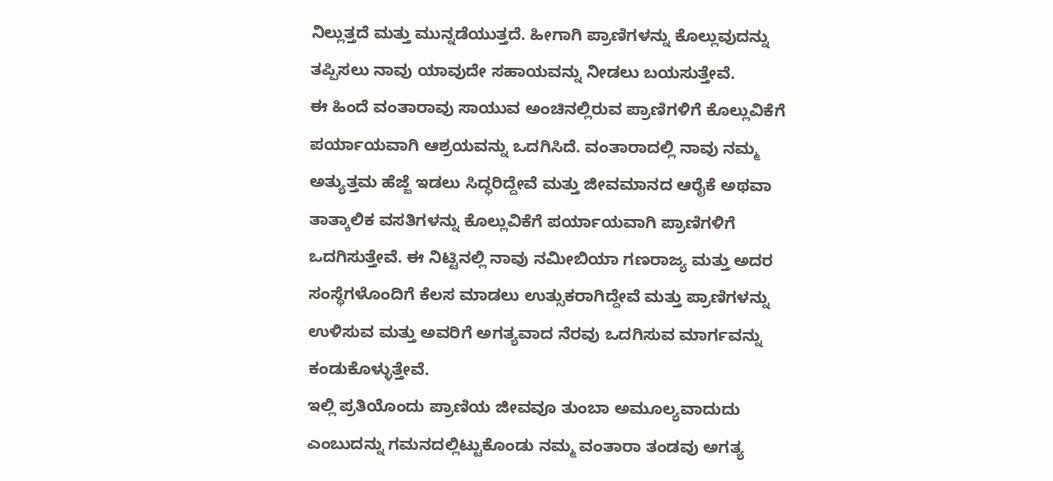ನಿಲ್ಲುತ್ತದೆ ಮತ್ತು ಮುನ್ನಡೆಯುತ್ತದೆ. ಹೀಗಾಗಿ ಪ್ರಾಣಿಗಳನ್ನು ಕೊಲ್ಲುವುದನ್ನು ತಪ್ಪಿಸಲು ನಾವು ಯಾವುದೇ ಸಹಾಯವನ್ನು ನೀಡಲು ಬಯಸುತ್ತೇವೆ.
ಈ ಹಿಂದೆ ವಂತಾರಾವು ಸಾಯುವ ಅಂಚಿನಲ್ಲಿರುವ ಪ್ರಾಣಿಗಳಿಗೆ ಕೊಲ್ಲುವಿಕೆಗೆ ಪರ್ಯಾಯವಾಗಿ ಆಶ್ರಯವನ್ನು ಒದಗಿಸಿದೆ. ವಂತಾರಾದಲ್ಲಿ ನಾವು ನಮ್ಮ ಅತ್ಯುತ್ತಮ ಹೆಜ್ಜೆ ಇಡಲು ಸಿದ್ಧರಿದ್ದೇವೆ ಮತ್ತು ಜೀವಮಾನದ ಆರೈಕೆ ಅಥವಾ ತಾತ್ಕಾಲಿಕ ವಸತಿಗಳನ್ನು ಕೊಲ್ಲುವಿಕೆಗೆ ಪರ್ಯಾಯವಾಗಿ ಪ್ರಾಣಿಗಳಿಗೆ ಒದಗಿಸುತ್ತೇವೆ. ಈ ನಿಟ್ಟಿನಲ್ಲಿ ನಾವು ನಮೀಬಿಯಾ ಗಣರಾಜ್ಯ ಮತ್ತು ಅದರ ಸಂಸ್ಥೆಗಳೊಂದಿಗೆ ಕೆಲಸ ಮಾಡಲು ಉತ್ಸುಕರಾಗಿದ್ದೇವೆ ಮತ್ತು ಪ್ರಾಣಿಗಳನ್ನು ಉಳಿಸುವ ಮತ್ತು ಅವರಿಗೆ ಅಗತ್ಯವಾದ ನೆರವು ಒದಗಿಸುವ ಮಾರ್ಗವನ್ನು ಕಂಡುಕೊಳ್ಳುತ್ತೇವೆ.
ಇಲ್ಲಿ ಪ್ರತಿಯೊಂದು ಪ್ರಾಣಿಯ ಜೀವವೂ ತುಂಬಾ ಅಮೂಲ್ಯವಾದುದು ಎಂಬುದನ್ನು ಗಮನದಲ್ಲಿಟ್ಟುಕೊಂಡು ನಮ್ಮ ವಂತಾರಾ ತಂಡವು ಅಗತ್ಯ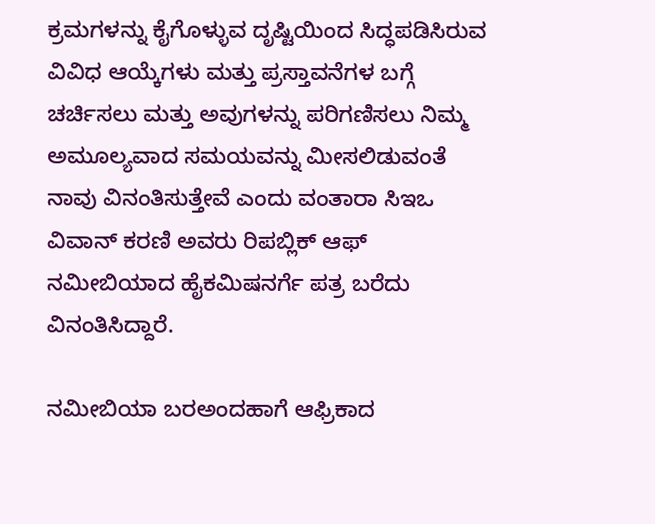ಕ್ರಮಗಳನ್ನು ಕೈಗೊಳ್ಳುವ ದೃಷ್ಟಿಯಿಂದ ಸಿದ್ಧಪಡಿಸಿರುವ ವಿವಿಧ ಆಯ್ಕೆಗಳು ಮತ್ತು ಪ್ರಸ್ತಾವನೆಗಳ ಬಗ್ಗೆ ಚರ್ಚಿಸಲು ಮತ್ತು ಅವುಗಳನ್ನು ಪರಿಗಣಿಸಲು ನಿಮ್ಮ ಅಮೂಲ್ಯವಾದ ಸಮಯವನ್ನು ಮೀಸಲಿಡುವಂತೆ ನಾವು ವಿನಂತಿಸುತ್ತೇವೆ ಎಂದು ವಂತಾರಾ ಸಿಇಒ ವಿವಾನ್ ಕರಣಿ ಅವರು ರಿಪಬ್ಲಿಕ್ ಆಫ್ ನಮೀಬಿಯಾದ ಹೈಕಮಿಷನರ್ಗೆ ಪತ್ರ ಬರೆದು ವಿನಂತಿಸಿದ್ದಾರೆ.

ನಮೀಬಿಯಾ ಬರಅಂದಹಾಗೆ ಆಫ್ರಿಕಾದ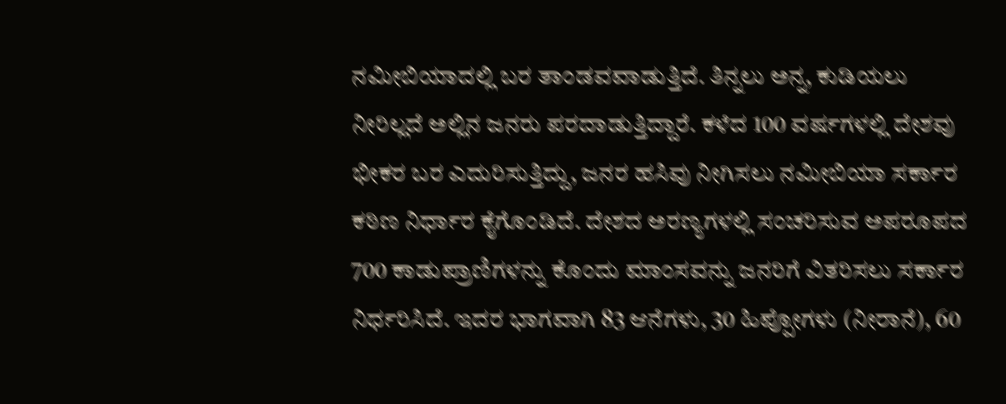ನಮೀಬಿಯಾದಲ್ಲಿ ಬರ ತಾಂಡವವಾಡುತ್ತಿದೆ. ತಿನ್ನಲು ಅನ್ನ, ಕುಡಿಯಲು ನೀರಿಲ್ಲದೆ ಅಲ್ಲಿನ ಜನರು ಪರದಾಡುತ್ತಿದ್ದಾರೆ. ಕಳೆದ 100 ವರ್ಷಗಳಲ್ಲಿ ದೇಶವು ಭೀಕರ ಬರ ಎದುರಿಸುತ್ತಿದ್ದು, ಜನರ ಹಸಿವು ನೀಗಿಸಲು ನಮೀಬಿಯಾ ಸರ್ಕಾರ ಕಠಿಣ ನಿರ್ಧಾರ ಕೈಗೊಂಡಿದೆ. ದೇಶದ ಅರಣ್ಯಗಳಲ್ಲಿ ಸಂಚರಿಸುವ ಅಪರೂಪದ 700 ಕಾಡುಪ್ರಾಣಿಗಳನ್ನು ಕೊಂದು ಮಾಂಸವನ್ನು ಜನರಿಗೆ ವಿತರಿಸಲು ಸರ್ಕಾರ ನಿರ್ಧರಿಸಿದೆ. ಇದರ ಭಾಗವಾಗಿ 83 ಆನೆಗಳು, 30 ಹಿಪ್ಪೋಗಳು (ನೀರಾನೆ), 60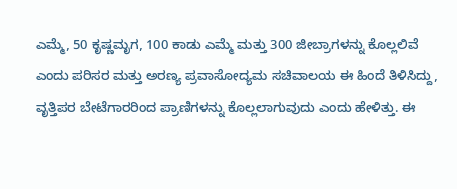ಎಮ್ಮೆ, 50 ಕೃಷ್ಣಮೃಗ, 100 ಕಾಡು ಎಮ್ಮೆ ಮತ್ತು 300 ಜೀಬ್ರಾಗಳನ್ನು ಕೊಲ್ಲಲಿವೆ ಎಂದು ಪರಿಸರ ಮತ್ತು ಅರಣ್ಯ ಪ್ರವಾಸೋದ್ಯಮ ಸಚಿವಾಲಯ ಈ ಹಿಂದೆ ತಿಳಿಸಿದ್ದು, ವೃತ್ತಿಪರ ಬೇಟೆಗಾರರಿಂದ ಪ್ರಾಣಿಗಳನ್ನು ಕೊಲ್ಲಲಾಗುವುದು ಎಂದು ಹೇಳಿತ್ತು. ಈ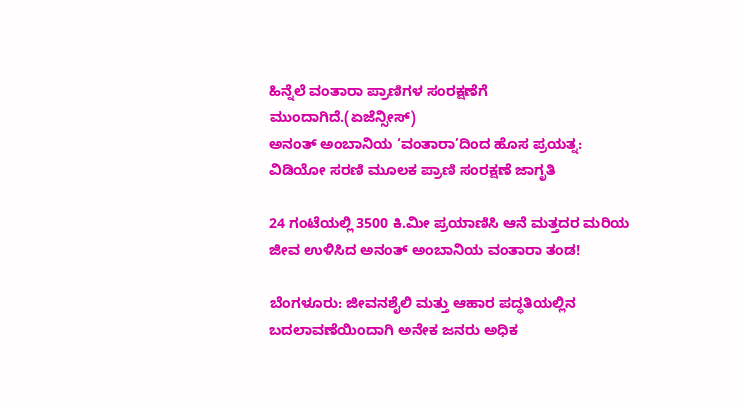ಹಿನ್ನೆಲೆ ವಂತಾರಾ ಪ್ರಾಣಿಗಳ ಸಂರಕ್ಷಣೆಗೆ ಮುಂದಾಗಿದೆ.(ಏಜೆನ್ಸೀಸ್)
ಅನಂತ್ ಅಂಬಾನಿಯ ‘ವಂತಾರಾ’ದಿಂದ ಹೊಸ ಪ್ರಯತ್ನ: ವಿಡಿಯೋ ಸರಣಿ ಮೂಲಕ ಪ್ರಾಣಿ ಸಂರಕ್ಷಣೆ ಜಾಗೃತಿ

24 ಗಂಟೆಯಲ್ಲಿ 3500 ಕಿ.ಮೀ ಪ್ರಯಾಣಿಸಿ ಆನೆ ಮತ್ತದರ ಮರಿಯ ಜೀವ ಉಳಿಸಿದ ಅನಂತ್ ಅಂಬಾನಿಯ ವಂತಾರಾ ತಂಡ!

ಬೆಂಗಳೂರು: ಜೀವನಶೈಲಿ ಮತ್ತು ಆಹಾರ ಪದ್ಧತಿಯಲ್ಲಿನ ಬದಲಾವಣೆಯಿಂದಾಗಿ ಅನೇಕ ಜನರು ಅಧಿಕ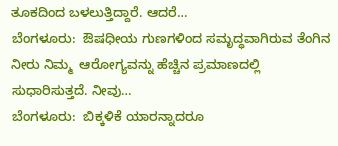ತೂಕದಿಂದ ಬಳಲುತ್ತಿದ್ದಾರೆ. ಆದರೆ…
ಬೆಂಗಳೂರು:  ಔಷಧೀಯ ಗುಣಗಳಿಂದ ಸಮೃದ್ಧವಾಗಿರುವ ತೆಂಗಿನ ನೀರು ನಿಮ್ಮ  ಆರೋಗ್ಯವನ್ನು ಹೆಚ್ಚಿನ ಪ್ರಮಾಣದಲ್ಲಿ ಸುಧಾರಿಸುತ್ತದೆ. ನೀವು…
ಬೆಂಗಳೂರು:  ಬಿಕ್ಕಳಿಕೆ ಯಾರನ್ನಾದರೂ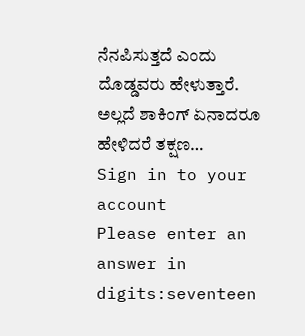ನೆನಪಿಸುತ್ತದೆ ಎಂದು ದೊಡ್ಡವರು ಹೇಳುತ್ತಾರೆ. ಅಲ್ಲದೆ ಶಾಕಿಂಗ್ ಏನಾದರೂ ಹೇಳಿದರೆ ತಕ್ಷಣ…
Sign in to your account
Please enter an answer in digits:seventeen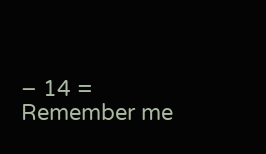− 14 =
Remember me